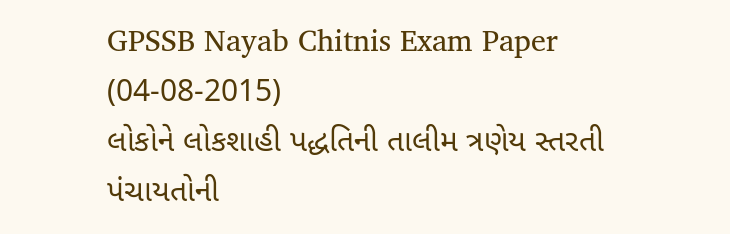GPSSB Nayab Chitnis Exam Paper (04-08-2015)
લોકોને લોકશાહી પદ્ધતિની તાલીમ ત્રણેય સ્તરતી પંચાયતોની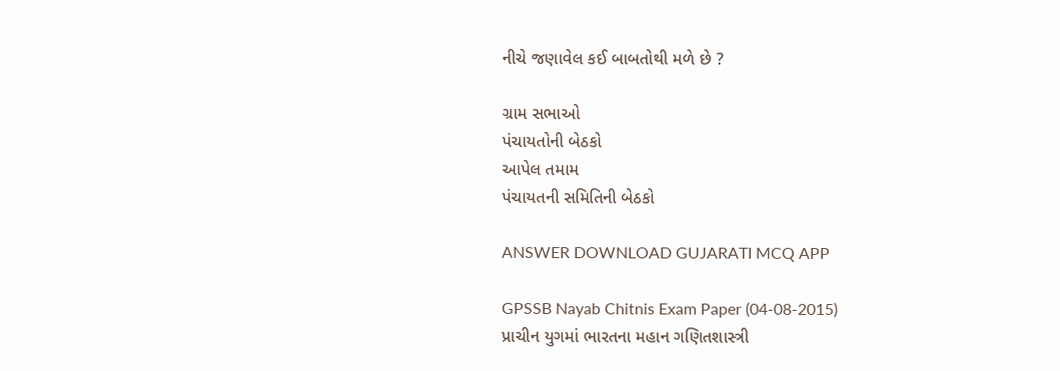નીચે જણાવેલ કઈ બાબતોથી મળે છે ?

ગ્રામ સભાઓ
પંચાયતોની બેઠકો
આપેલ તમામ
પંચાયતની સમિતિની બેઠકો

ANSWER DOWNLOAD GUJARATI MCQ APP

GPSSB Nayab Chitnis Exam Paper (04-08-2015)
પ્રાચીન યુગમાં ભારતના મહાન ગણિતશાસ્ત્રી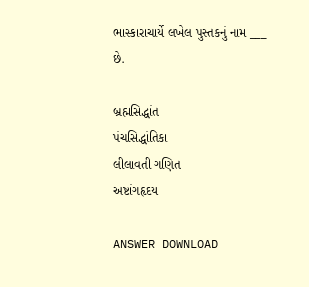ભાસ્કારાચાર્યે લખેલ પુસ્તકનું નામ ___ છે.

બ્રહ્મસિદ્ધાંત
પંચસિદ્ધાંતિકા
લીલાવતી ગણિત
અષ્ટાંગહૃદય

ANSWER DOWNLOAD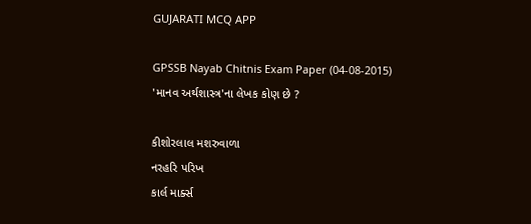GUJARATI MCQ APP

GPSSB Nayab Chitnis Exam Paper (04-08-2015)
'માનવ અર્થશાસ્ત્ર'ના લેખક કોણ છે ?

કીશોરલાલ મશરુવાળા
નરહરિ પરિખ
કાર્લ માર્ક્સ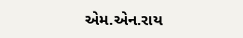એમ.એન.રાય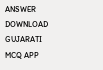ANSWER DOWNLOAD GUJARATI MCQ APP